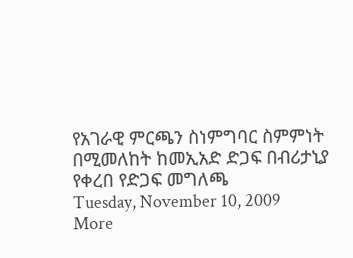የአገራዊ ምርጫን ስነምግባር ስምምነት በሚመለከት ከመኢአድ ድጋፍ በብሪታኒያ የቀረበ የድጋፍ መግለጫ
Tuesday, November 10, 2009
More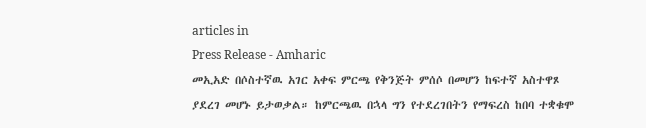articles in
Press Release - Amharic
መኢአድ በሶስተኛዉ አገር አቀፍ ምርጫ የቅንጅት ምሰሶ በመሆን ከፍተኛ አስተዋጾ ያደረገ መሆኑ ይታወቃል። ከምርጫዉ በኋላ ግን የተደረገበትን የማፍረስ ከበባ ተቋቁሞ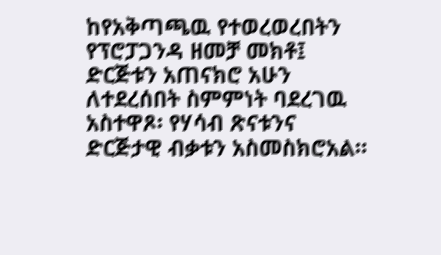ከየአቅጣጫዉ የተወረወረበትን የፕሮፓጋንዳ ዘመቻ መክቶ፤ ድርጅቱን አጠናክሮ አሁን ለተደረሰበት ስምምነት ባደረገዉ አስተዋጾ፡ የሃሳብ ጽናቱንና ድርጅታዊ ብቃቱን አስመስክሮአል።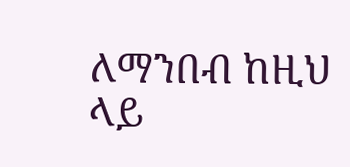ለማንበብ ከዚህ ላይ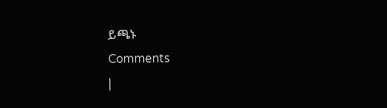ይጫኑ
Comments
|